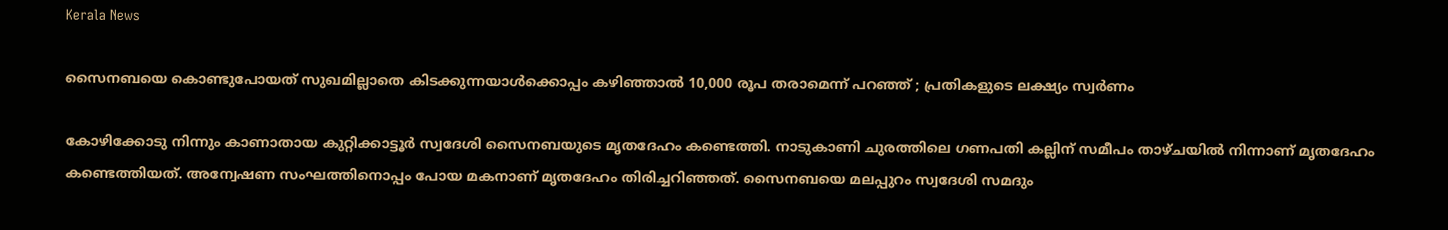Kerala News

സൈനബയെ കൊണ്ടുപോയത് സുഖമില്ലാതെ കിടക്കുന്നയാൾക്കൊപ്പം കഴിഞ്ഞാൽ 10,000 രൂപ തരാമെന്ന് പറഞ്ഞ് ; പ്രതികളുടെ ലക്ഷ്യം സ്വർണം

കോഴിക്കോടു നിന്നും കാണാതായ കുറ്റിക്കാട്ടൂർ സ്വദേശി സൈനബയുടെ മൃതദേഹം കണ്ടെത്തി. നാടുകാണി ചുരത്തിലെ ഗണപതി കല്ലിന് സമീപം താഴ്ചയിൽ നിന്നാണ് മൃതദേഹം കണ്ടെത്തിയത്. അന്വേഷണ സംഘത്തിനൊപ്പം പോയ മകനാണ് മൃതദേഹം തിരിച്ചറിഞ്ഞത്. സൈനബയെ മലപ്പുറം സ്വദേശി സമദും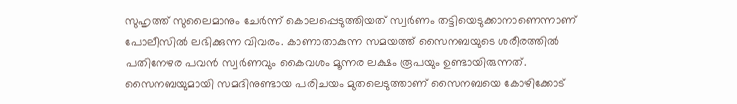സുഹൃത്ത് സുലൈമാനും ചേർന്ന് കൊലപ്പെടുത്തിയത് സ്വർണം തട്ടിയെടുക്കാനാണെന്നാണ് പോലീസിൽ ലഭിക്കുന്ന വിവരം. കാണാതാകുന്ന സമയത്ത് സൈനബയുടെ ശരീരത്തിൽ പതിനേഴര പവൻ സ്വർണവും കൈവശം മൂന്നര ലക്ഷം രൂപയും ഉണ്ടായിരുന്നത്. സൈനബയുമായി സമദിനുണ്ടായ പരിചയം മുതലെടുത്താണ് സൈനബയെ കോഴിക്കോട്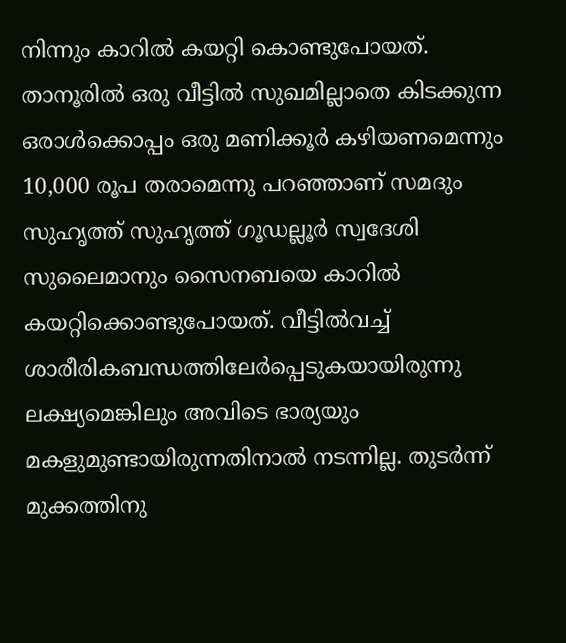നിന്നും കാറിൽ കയറ്റി കൊണ്ടുപോയത്. താനൂരിൽ ഒരു വീട്ടിൽ സുഖമില്ലാതെ കിടക്കുന്ന ഒരാൾക്കൊപ്പം ഒരു മണിക്കൂർ കഴിയണമെന്നും 10,000 രൂപ തരാമെന്നു പറഞ്ഞാണ് സമദും സുഹൃത്ത് സുഹൃത്ത് ഗൂഡല്ലൂർ സ്വദേശി സുലൈമാനും സൈനബയെ കാറിൽ കയറ്റിക്കൊണ്ടുപോയത്. വീട്ടിൽവച്ച് ശാരീരികബന്ധത്തിലേർപ്പെടുകയായിരുന്നു ലക്ഷ്യമെങ്കിലും അവിടെ ഭാര്യയും മകളുമുണ്ടായിരുന്നതിനാൽ നടന്നില്ല. തുടർന്ന് മുക്കത്തിനു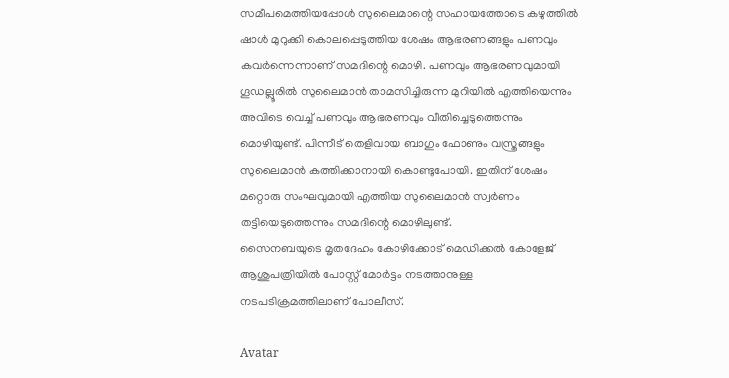സമീപമെത്തിയപ്പോൾ സുലൈമാന്റെ സഹായത്തോടെ കഴുത്തിൽ ഷാൾ മുറുക്കി കൊലപ്പെടുത്തിയ ശേഷം ആഭരണങ്ങളും പണവും കവർന്നെന്നാണ് സമദിന്റെ മൊഴി. പണവും ആഭരണവുമായി ഗൂഡല്ലൂരിൽ സുലൈമാൻ താമസിച്ചിരുന്ന മുറിയിൽ എത്തിയെന്നും അവിടെ വെച്ച് പണവും ആഭരണവും വീതിച്ചെടുത്തെന്നും മൊഴിയുണ്ട്. പിന്നീട് തെളിവായ ബാഗും ഫോണും വസ്ത്രങ്ങളും സുലൈമാൻ കത്തിക്കാനായി കൊണ്ടുപോയി. ഇതിന് ശേഷം മറ്റൊരു സംഘവുമായി എത്തിയ സുലൈമാൻ സ്വർണം തട്ടിയെടുത്തെന്നും സമദിന്റെ മൊഴിലുണ്ട്.
സൈനബയുടെ മൃതദേഹം കോഴിക്കോട് മെഡിക്കൽ കോളേജ് ആശുപത്രിയിൽ പോസ്റ്റ് മോർട്ടം നടത്താനുള്ള നടപടിക്രമത്തിലാണ് പോലീസ്.

Avatar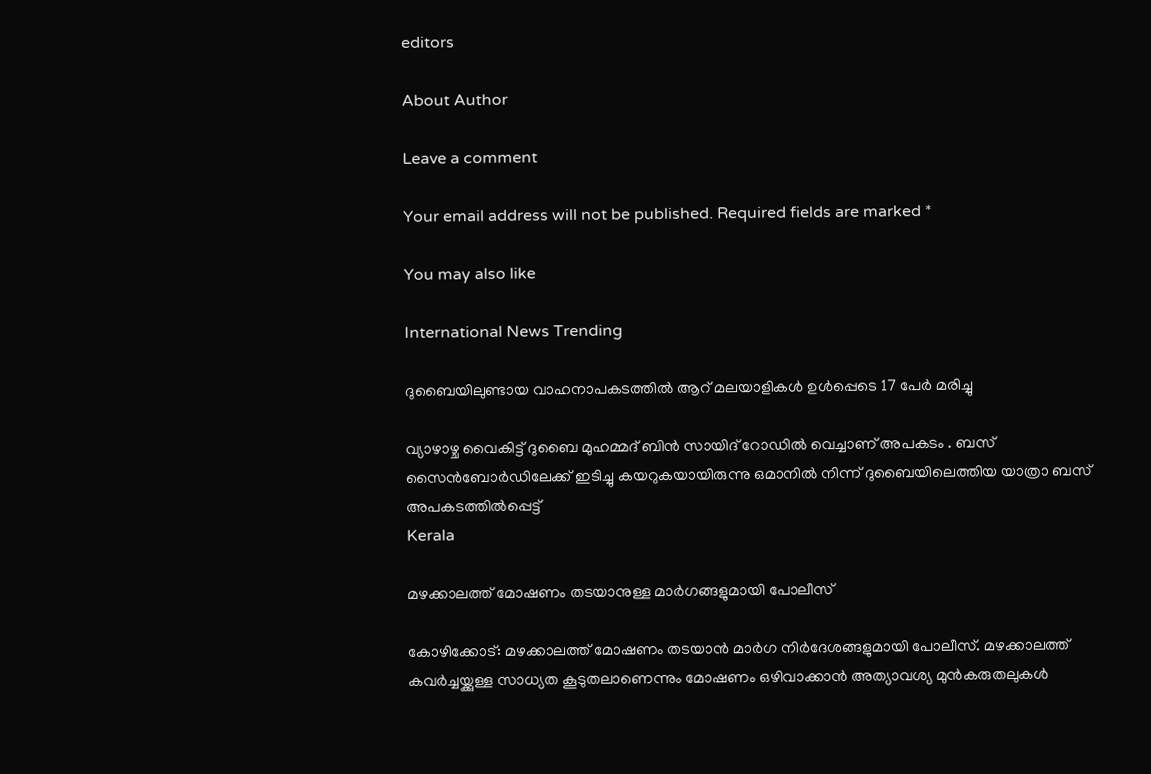editors

About Author

Leave a comment

Your email address will not be published. Required fields are marked *

You may also like

International News Trending

ദുബൈയിലുണ്ടായ വാഹനാപകടത്തില്‍ ആറ് മലയാളികള്‍ ഉള്‍പ്പെടെ 17 പേര്‍ മരിച്ചു

വ്യാഴാഴ്ച വൈകിട്ട് ദുബൈ മുഹമ്മദ് ബിൻ സായിദ് റോഡിൽ വെച്ചാണ് അപകടം . ബസ് സൈൻബോർഡിലേക്ക് ഇടിച്ചു കയറുകയായിരുന്നു ഒമാനിൽ നിന്ന് ദുബൈയിലെത്തിയ യാത്രാ ബസ് അപകടത്തിൽപ്പെട്ട്
Kerala

മഴക്കാലത്ത് മോഷണം തടയാനുള്ള മാര്‍ഗങ്ങളുമായി പോലീസ്‌

കോഴിക്കോട്: മഴക്കാലത്ത് മോഷണം തടയാന്‍ മാര്‍ഗ നിര്‍ദേശങ്ങളുമായി പോലീസ്. മഴക്കാലത്ത് കവര്‍ച്ചയ്ക്കുള്ള സാധ്യത കൂടുതലാണെന്നും മോഷണം ഒഴിവാക്കാന്‍ അത്യാവശ്യ മുന്‍കരുതലുകള്‍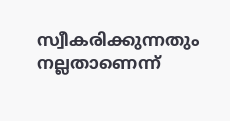സ്വീകരിക്കുന്നതും നല്ലതാണെന്ന്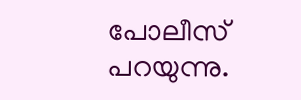പോലീസ് പറയുന്നു.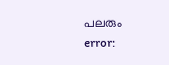പലരും
error: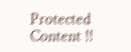Protected Content !!